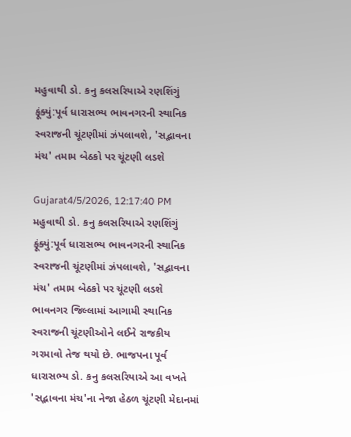મહુવાથી ડો. કનુ કલસરિયાએ રણશિંગું ફૂંક્યું:પૂર્વ ધારાસભ્ય ભાવનગરની સ્થાનિક સ્વરાજની ચૂંટણીમાં ઝંપલાવશે, 'સદ્ભાવના મંચ' તમામ બેઠકો પર ચૂંટણી લડશે

Gujarat4/5/2026, 12:17:40 PM
મહુવાથી ડો. કનુ કલસરિયાએ રણશિંગું ફૂંક્યું:પૂર્વ ધારાસભ્ય ભાવનગરની સ્થાનિક સ્વરાજની ચૂંટણીમાં ઝંપલાવશે, 'સદ્ભાવના મંચ' તમામ બેઠકો પર ચૂંટણી લડશે
ભાવનગર જિલ્લામાં આગામી સ્થાનિક સ્વરાજની ચૂંટણીઓને લઈને રાજકીય ગરમાવો તેજ થયો છે. ભાજપના પૂર્વ ધારાસભ્ય ડો. કનુ કલસરિયાએ આ વખતે 'સદ્ભાવના મંચ'ના નેજા હેઠળ ચૂંટણી મેદાનમાં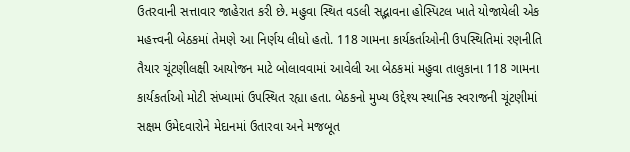ઉતરવાની સત્તાવાર જાહેરાત કરી છે. મહુવા સ્થિત વડલી સદ્ભાવના હોસ્પિટલ ખાતે યોજાયેલી એક મહત્ત્વની બેઠકમાં તેમણે આ નિર્ણય લીધો હતો. 118 ગામના કાર્યકર્તાઓની ઉપસ્થિતિમાં રણનીતિ તૈયાર ચૂંટણીલક્ષી આયોજન માટે બોલાવવામાં આવેલી આ બેઠકમાં મહુવા તાલુકાના 118 ગામના કાર્યકર્તાઓ મોટી સંખ્યામાં ઉપસ્થિત રહ્યા હતા. બેઠકનો મુખ્ય ઉદ્દેશ્ય સ્થાનિક સ્વરાજની ચૂંટણીમાં સક્ષમ ઉમેદવારોને મેદાનમાં ઉતારવા અને મજબૂત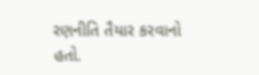રણનીતિ તૈયાર કરવાનો હતો.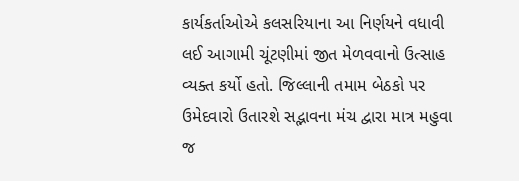કાર્યકર્તાઓએ કલસરિયાના આ નિર્ણયને વધાવી લઈ આગામી ચૂંટણીમાં જીત મેળવવાનો ઉત્સાહ વ્યક્ત કર્યો હતો. જિલ્લાની તમામ બેઠકો પર ઉમેદવારો ઉતારશે સદ્ભાવના મંચ દ્વારા માત્ર મહુવા જ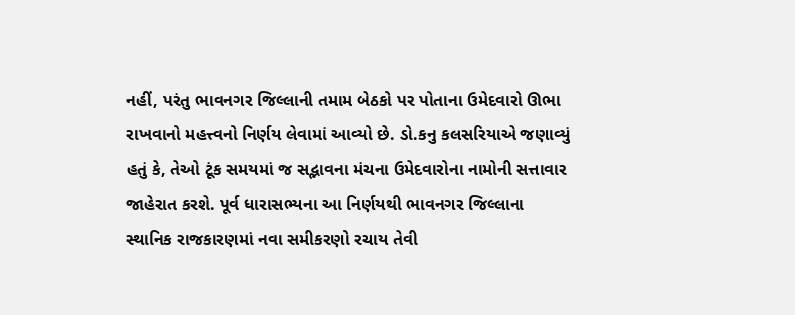નહીં, પરંતુ ભાવનગર જિલ્લાની તમામ બેઠકો પર પોતાના ઉમેદવારો ઊભા રાખવાનો મહત્ત્વનો નિર્ણય લેવામાં આવ્યો છે. ડો.કનુ કલસરિયાએ જણાવ્યું હતું કે, તેઓ ટૂંક સમયમાં જ સદ્ભાવના મંચના ઉમેદવારોના નામોની સત્તાવાર જાહેરાત કરશે. પૂર્વ ધારાસભ્યના આ નિર્ણયથી ભાવનગર જિલ્લાના સ્થાનિક રાજકારણમાં નવા સમીકરણો રચાય તેવી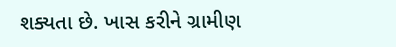શક્યતા છે. ખાસ કરીને ગ્રામીણ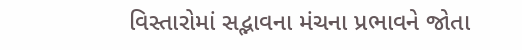વિસ્તારોમાં સદ્ભાવના મંચના પ્રભાવને જોતા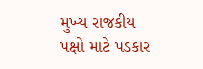મુખ્ય રાજકીય પક્ષો માટે પડકાર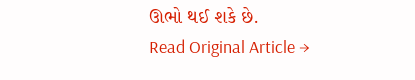ઊભો થઈ શકે છે.
Read Original Article →